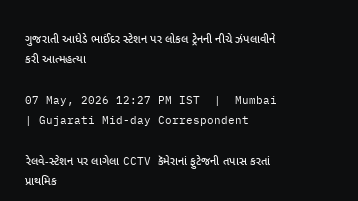ગુજરાતી આધેડે ભાઈંદર સ્ટેશન પર લોકલ ટ્રેનની નીચે ઝંપલાવીને કરી આત્મહત્યા

07 May, 2026 12:27 PM IST  |  Mumbai | Gujarati Mid-day Correspondent

રેલવે-સ્ટેશન પર લાગેલા CCTV કૅમેરાનાં ફુટેજની તપાસ કરતાં પ્રાથમિક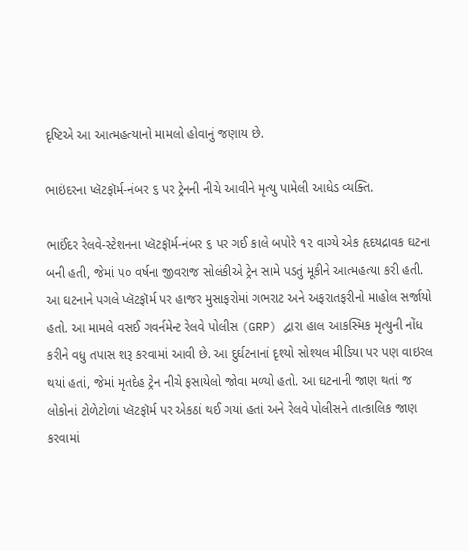દૃષ્ટિએ આ આત્મહત્યાનો મામલો હોવાનું જણાય છે.

ભાઇંદરના પ્લૅટફૉર્મ-નંબર ૬ પર ટ્રેનની નીચે આવીને મૃત્યુ પામેલી આધેડ વ્યક્તિ.

ભાઈંદર રેલવે-સ્ટેશનના પ્લૅટફૉર્મ-નંબર ૬ પર ગઈ કાલે બપોરે ૧૨ વાગ્યે એક હૃદયદ્રાવક ઘટના બની હતી, જેમાં ૫૦ વર્ષના જીવરાજ સોલંકીએ ટ્રેન સામે પડતું મૂકીને આત્મહત્યા કરી હતી. આ ઘટનાને પગલે પ્લૅટફૉર્મ પર હાજર મુસાફરોમાં ગભરાટ અને અફરાતફરીનો માહોલ સર્જાયો હતો. આ મામલે વસઈ ગવર્નમેન્ટ રેલવે પોલીસ (GRP) દ્વારા હાલ આકસ્મિક મૃત્યુની નોંધ કરીને વધુ તપાસ શરૂ કરવામાં આવી છે. આ દુર્ઘટનાનાં દૃશ્યો સોશ્યલ મીડિયા પર પણ વાઇરલ થયાં હતાં, જેમાં મૃતદેહ ટ્રેન નીચે ફસાયેલો જોવા મળ્યો હતો. આ ઘટનાની જાણ થતાં જ લોકોનાં ટોળેટોળાં પ્લૅટફૉર્મ પર એકઠાં થઈ ગયાં હતાં અને રેલવે પોલીસને તાત્કાલિક જાણ કરવામાં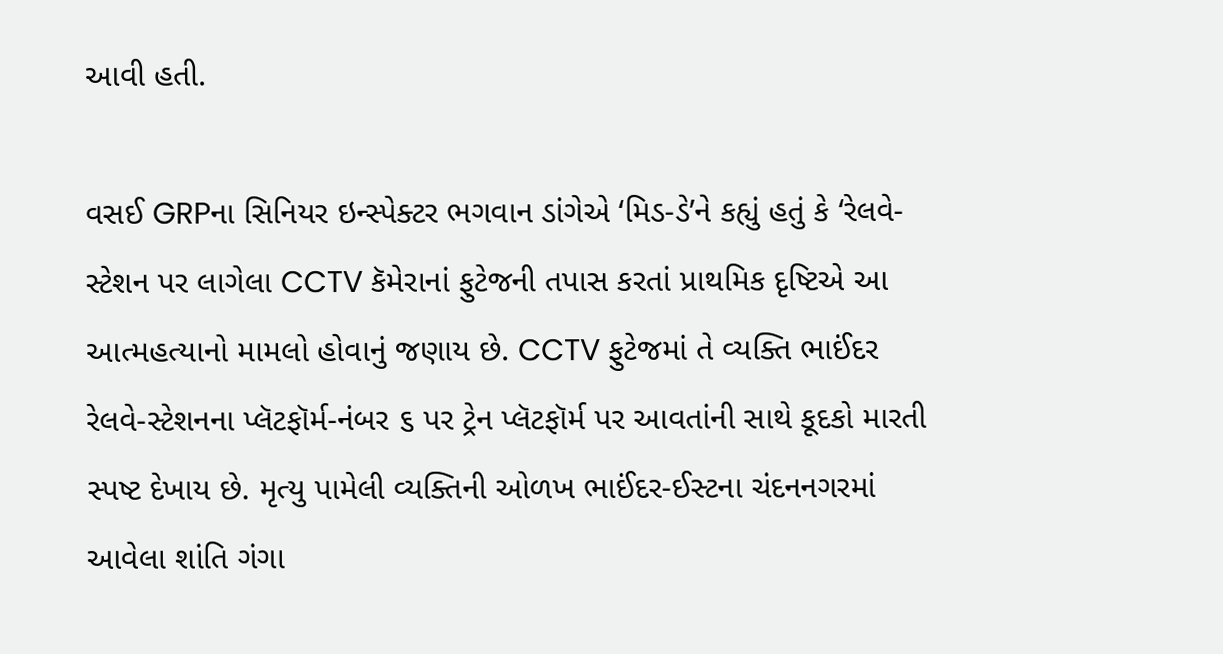આવી હતી.

વસઈ GRPના સિનિયર ઇન્સ્પેક્ટર ભગવાન ડાંગેએ ‘મિડ-ડે’ને કહ્યું હતું કે ‘રેલવે-સ્ટેશન પર લાગેલા CCTV કૅમેરાનાં ફુટેજની તપાસ કરતાં પ્રાથમિક દૃષ્ટિએ આ આત્મહત્યાનો મામલો હોવાનું જણાય છે. CCTV ફુટેજમાં તે વ્યક્તિ ભાઈંદર રેલવે-સ્ટેશનના પ્લૅટફૉર્મ-નંબર ૬ પર ટ્રેન પ્લૅટફૉર્મ પર આવતાંની સાથે કૂદકો મારતી સ્પષ્ટ દેખાય છે. મૃત્યુ પામેલી વ્યક્તિની ઓળખ ભાઈંદર-ઈસ્ટના ચંદનનગરમાં આવેલા શાંતિ ગંગા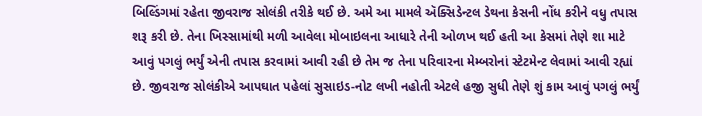બિલ્ડિંગમાં રહેતા જીવરાજ સોલંકી તરીકે થઈ છે. અમે આ મામલે ઍક્સિડેન્ટલ ડેથના કેસની નોંધ કરીને વધુ તપાસ શરૂ કરી છે. તેના ખિસ્સામાંથી મળી આવેલા મોબાઇલના આધારે તેની ઓળખ થઈ હતી આ કેસમાં તેણે શા માટે આવું પગલું ભર્યું એની તપાસ કરવામાં આવી રહી છે તેમ જ તેના પરિવારના મેમ્બરોનાં સ્ટેટમેન્ટ લેવામાં આવી રહ્યાં છે. જીવરાજ સોલંકીએ આપઘાત પહેલાં સુસાઇડ-નોટ લખી નહોતી એટલે હજી સુધી તેણે શું કામ આવું પગલું ભર્યું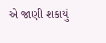એ જાણી શકાયું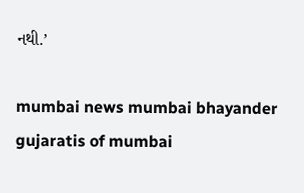નથી.’

mumbai news mumbai bhayander gujaratis of mumbai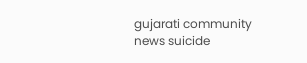gujarati community news suicide